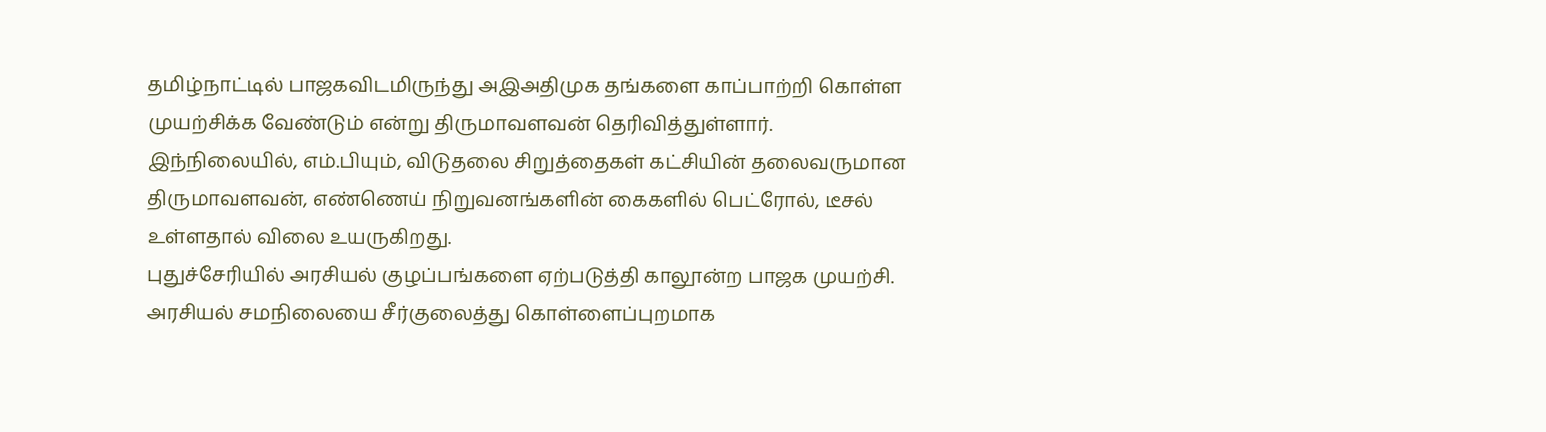தமிழ்நாட்டில் பாஜகவிடமிருந்து அஇஅதிமுக தங்களை காப்பாற்றி கொள்ள முயற்சிக்க வேண்டும் என்று திருமாவளவன் தெரிவித்துள்ளார்.
இந்நிலையில், எம்.பியும், விடுதலை சிறுத்தைகள் கட்சியின் தலைவருமான திருமாவளவன், எண்ணெய் நிறுவனங்களின் கைகளில் பெட்ரோல், டீசல் உள்ளதால் விலை உயருகிறது.
புதுச்சேரியில் அரசியல் குழப்பங்களை ஏற்படுத்தி காலூன்ற பாஜக முயற்சி. அரசியல் சமநிலையை சீர்குலைத்து கொள்ளைப்புறமாக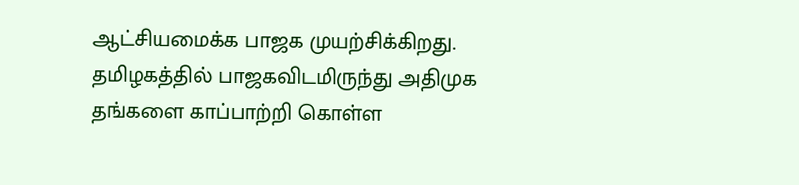ஆட்சியமைக்க பாஜக முயற்சிக்கிறது.
தமிழகத்தில் பாஜகவிடமிருந்து அதிமுக தங்களை காப்பாற்றி கொள்ள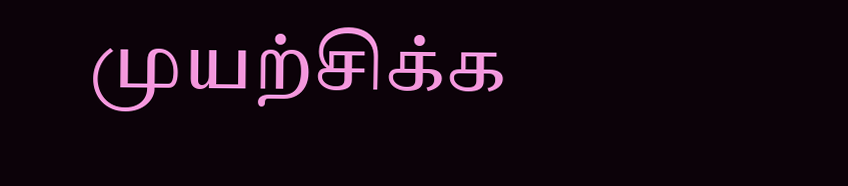முயற்சிக்க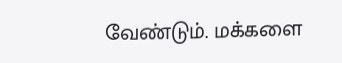வேண்டும். மக்களை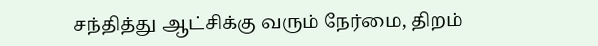சந்தித்து ஆட்சிக்கு வரும் நேர்மை, திறம்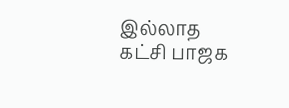இல்லாத கட்சி பாஜக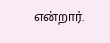என்றார்.